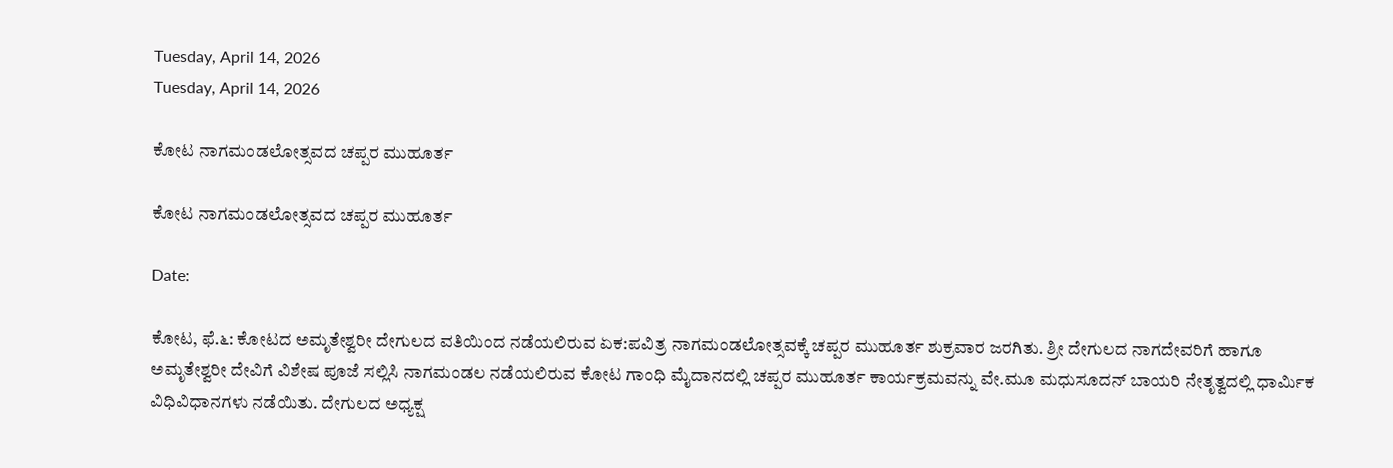Tuesday, April 14, 2026
Tuesday, April 14, 2026

ಕೋಟ ನಾಗಮಂಡಲೋತ್ಸವದ ಚಪ್ಪರ ಮುಹೂರ್ತ

ಕೋಟ ನಾಗಮಂಡಲೋತ್ಸವದ ಚಪ್ಪರ ಮುಹೂರ್ತ

Date:

ಕೋಟ, ಫೆ.೬: ಕೋಟದ ಅಮೃತೇಶ್ವರೀ ದೇಗುಲದ ವತಿಯಿಂದ ನಡೆಯಲಿರುವ ಏಕ:ಪವಿತ್ರ ನಾಗಮಂಡಲೋತ್ಸವಕ್ಕೆ ಚಪ್ಪರ ಮುಹೂರ್ತ ಶುಕ್ರವಾರ ಜರಗಿತು. ಶ್ರೀ ದೇಗುಲದ ನಾಗದೇವರಿಗೆ ಹಾಗೂ ಅಮೃತೇಶ್ವರೀ ದೇವಿಗೆ ವಿಶೇಷ ಪೂಜೆ ಸಲ್ಲಿಸಿ ನಾಗಮಂಡಲ ನಡೆಯಲಿರುವ ಕೋಟ ಗಾಂಧಿ ಮೈದಾನದಲ್ಲಿ ಚಪ್ಪರ ಮುಹೂರ್ತ ಕಾರ್ಯಕ್ರಮವನ್ನು ವೇ.ಮೂ ಮಧುಸೂದನ್ ಬಾಯರಿ ನೇತೃತ್ವದಲ್ಲಿ ಧಾರ್ಮಿಕ ವಿಧಿವಿಧಾನಗಳು ನಡೆಯಿತು. ದೇಗುಲದ ಅಧ್ಯಕ್ಷ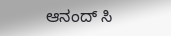ಆನಂದ್ ಸಿ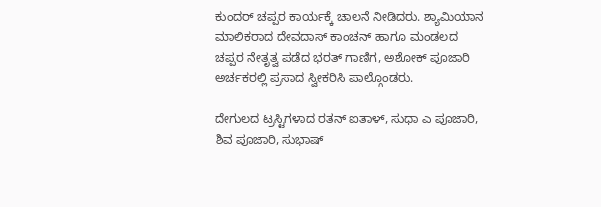ಕುಂದರ್ ಚಪ್ಪರ ಕಾರ್ಯಕ್ಕೆ ಚಾಲನೆ ನೀಡಿದರು. ಶ್ಯಾಮಿಯಾನ ಮಾಲಿಕರಾದ ದೇವದಾಸ್ ಕಾಂಚನ್ ಹಾಗೂ ಮಂಡಲದ ಚಪ್ಪರ ನೇತೃತ್ವ ಪಡೆದ ಭರತ್ ಗಾಣಿಗ, ಅಶೋಕ್ ಪೂಜಾರಿ ಅರ್ಚಕರಲ್ಲಿ ಪ್ರಸಾದ ಸ್ವೀಕರಿಸಿ ಪಾಲ್ಗೊಂಡರು.

ದೇಗುಲದ ಟ್ರಸ್ಟಿಗಳಾದ ರತನ್ ಐತಾಳ್, ಸುಧಾ ಎ ಪೂಜಾರಿ, ಶಿವ ಪೂಜಾರಿ, ಸುಭಾಷ್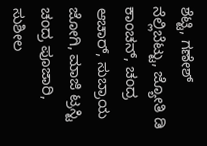ಶೆಟ್ಟಿ, ಗಣೇಶ್ ನೆಲ್ಲಿಬೆಟ್ಟು, ಜ್ಯೋತಿ ಡಿ ಕಾಂಚನ್, ಚಂದ್ರ ಆಚಾರ್, ಸುಬ್ರಾಯ ಜೋಗಿ, ಮಾಜಿ ಟ್ರಸ್ಟಿ ಚಂದ್ರ ಪೂಜಾರಿ, ಸುಶೀಲ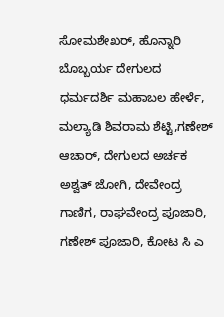ಸೋಮಶೇಖರ್, ಹೊನ್ನಾರಿ ಬೊಬ್ಬರ್ಯ ದೇಗುಲದ ಧರ್ಮದರ್ಶಿ ಮಹಾಬಲ ಹೇರ್ಳೆ, ಮಲ್ಯಾಡಿ ಶಿವರಾಮ ಶೆಟ್ಟಿ,ಗಣೇಶ್ ಆಚಾರ್, ದೇಗುಲದ ಅರ್ಚಕ ಅಶ್ವತ್ ಜೋಗಿ, ದೇವೇಂದ್ರ ಗಾಣಿಗ, ರಾಘವೇಂದ್ರ ಪೂಜಾರಿ, ಗಣೇಶ್ ಪೂಜಾರಿ, ಕೋಟ ಸಿ ಎ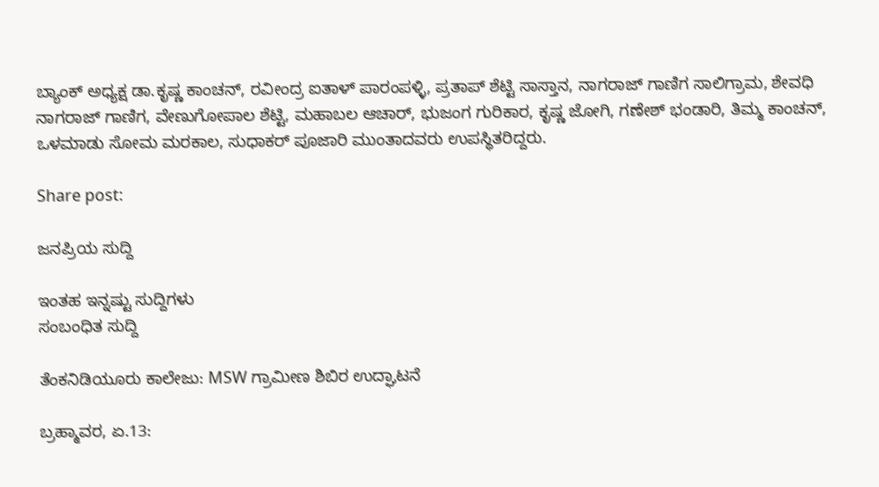ಬ್ಯಾಂಕ್ ಅಧ್ಯಕ್ಷ ಡಾ.ಕೃಷ್ಣ ಕಾಂಚನ್, ರವೀಂದ್ರ ಐತಾಳ್ ಪಾರಂಪಳ್ಳಿ, ಪ್ರತಾಪ್ ಶೆಟ್ಟಿ ಸಾಸ್ತಾನ, ನಾಗರಾಜ್ ಗಾಣಿಗ ಸಾಲಿಗ್ರಾಮ, ಶೇವಧಿ ನಾಗರಾಜ್ ಗಾಣಿಗ, ವೇಣುಗೋಪಾಲ ಶೆಟ್ಟಿ, ಮಹಾಬಲ ಆಚಾರ್, ಭುಜಂಗ ಗುರಿಕಾರ, ಕೃಷ್ಣ ಜೋಗಿ, ಗಣೇಶ್ ಭಂಡಾರಿ, ತಿಮ್ಮ ಕಾಂಚನ್, ಒಳಮಾಡು ಸೋಮ ಮರಕಾಲ, ಸುಧಾಕರ್ ಪೂಜಾರಿ ಮುಂತಾದವರು ಉಪಸ್ಥಿತರಿದ್ದರು.

Share post:

ಜನಪ್ರಿಯ ಸುದ್ದಿ

ಇಂತಹ ಇನ್ನಷ್ಟು ಸುದ್ದಿಗಳು
ಸಂಬಂಧಿತ ಸುದ್ದಿ

ತೆಂಕನಿಡಿಯೂರು ಕಾಲೇಜು: MSW ಗ್ರಾಮೀಣ ಶಿಬಿರ ಉದ್ಘಾಟನೆ

ಬ್ರಹ್ಮಾವರ, ಏ.13: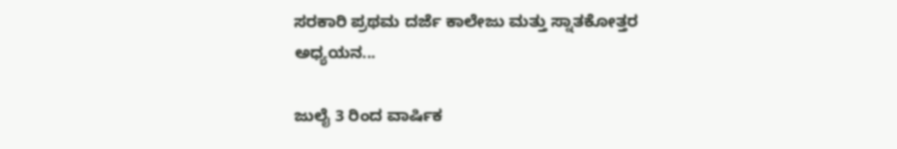ಸರಕಾರಿ ಪ್ರಥಮ ದರ್ಜೆ ಕಾಲೇಜು ಮತ್ತು ಸ್ನಾತಕೋತ್ತರ ಅಧ್ಯಯನ...

ಜುಲೈ 3 ರಿಂದ ವಾರ್ಷಿಕ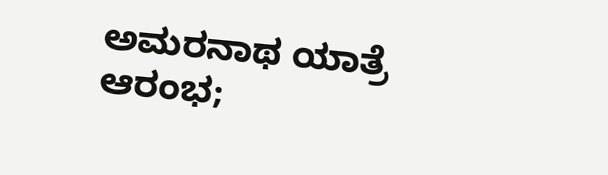ಅಮರನಾಥ ಯಾತ್ರೆ ಆರಂಭ;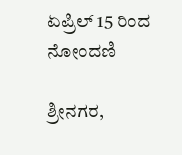ಏಪ್ರಿಲ್ 15 ರಿಂದ ನೋಂದಣಿ

ಶ್ರೀನಗರ,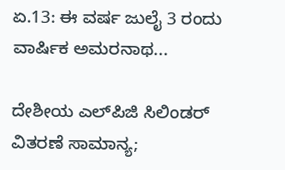ಏ.13: ಈ ವರ್ಷ ಜುಲೈ 3 ರಂದು ವಾರ್ಷಿಕ ಅಮರನಾಥ...

ದೇಶೀಯ ಎಲ್‌ಪಿಜಿ ಸಿಲಿಂಡರ್ ವಿತರಣೆ ಸಾಮಾನ್ಯ;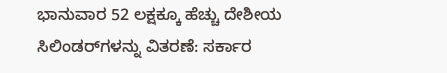ಭಾನುವಾರ 52 ಲಕ್ಷಕ್ಕೂ ಹೆಚ್ಚು ದೇಶೀಯ ಸಿಲಿಂಡರ್‌ಗಳನ್ನು ವಿತರಣೆ: ಸರ್ಕಾರ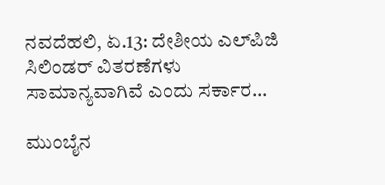ನವದೆಹಲಿ, ಏ.13: ದೇಶೀಯ ಎಲ್‌ಪಿಜಿ ಸಿಲಿಂಡರ್ ವಿತರಣೆಗಳು ಸಾಮಾನ್ಯವಾಗಿವೆ ಎಂದು ಸರ್ಕಾರ...

ಮುಂಬೈನ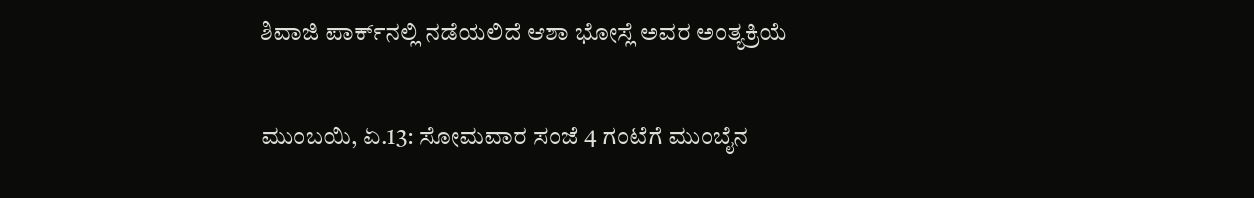ಶಿವಾಜಿ ಪಾರ್ಕ್‌ನಲ್ಲಿ ನಡೆಯಲಿದೆ ಆಶಾ ಭೋಸ್ಲೆ ಅವರ ಅಂತ್ಯಕ್ರಿಯೆ

ಮುಂಬಯಿ, ಏ.13: ಸೋಮವಾರ ಸಂಜೆ 4 ಗಂಟೆಗೆ ಮುಂಬೈನ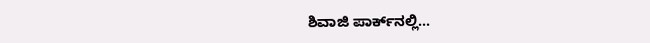ಶಿವಾಜಿ ಪಾರ್ಕ್‌ನಲ್ಲಿ...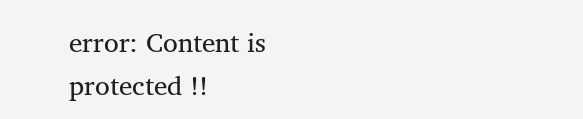error: Content is protected !!